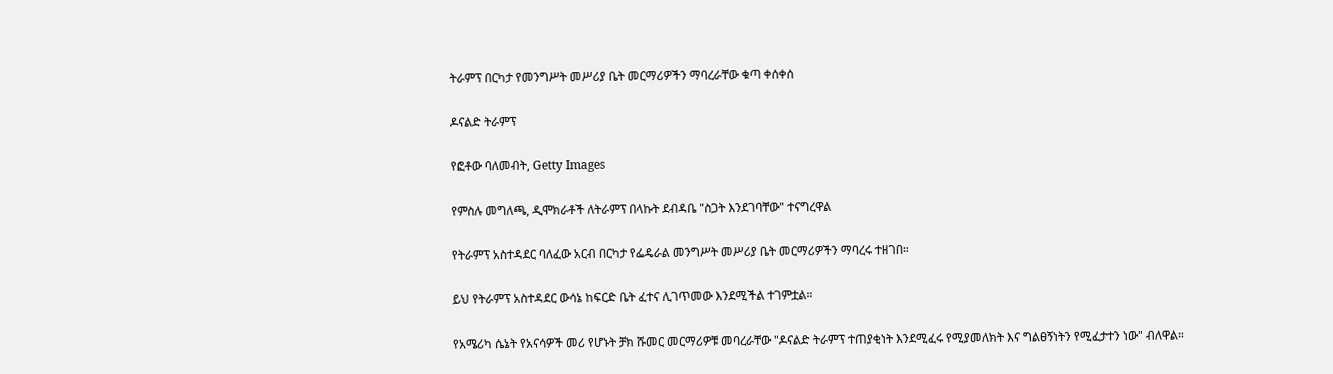ትራምፕ በርካታ የመንግሥት መሥሪያ ቤት መርማሪዎችን ማባረራቸው ቁጣ ቀሰቀሰ

ዶናልድ ትራምፕ

የፎቶው ባለመብት, Getty Images

የምስሉ መግለጫ, ዲሞክራቶች ለትራምፕ በላኩት ደብዳቤ "ስጋት እንደገባቸው" ተናግረዋል

የትራምፕ አስተዳደር ባለፈው አርብ በርካታ የፌዴራል መንግሥት መሥሪያ ቤት መርማሪዎችን ማባረሩ ተዘገበ።

ይህ የትራምፕ አስተዳደር ውሳኔ ከፍርድ ቤት ፈተና ሊገጥመው እንደሚችል ተገምቷል።

የአሜሪካ ሴኔት የአናሳዎች መሪ የሆኑት ቻክ ሹመር መርማሪዎቹ መባረራቸው "ዶናልድ ትራምፕ ተጠያቂነት እንደሚፈሩ የሚያመለክት እና ግልፀኝነትን የሚፈታተን ነው" ብለዋል።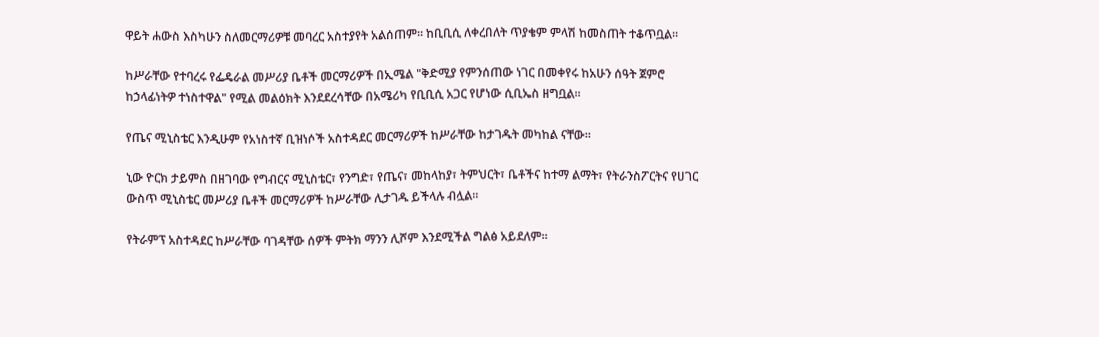ዋይት ሐውስ እስካሁን ስለመርማሪዎቹ መባረር አስተያየት አልሰጠም። ከቢቢሲ ለቀረበለት ጥያቄም ምላሽ ከመስጠት ተቆጥቧል።

ከሥራቸው የተባረሩ የፌዴራል መሥሪያ ቤቶች መርማሪዎች በኢሜል "ቅድሚያ የምንሰጠው ነገር በመቀየሩ ከአሁን ሰዓት ጀምሮ ከኃላፊነትዎ ተነስተዋል" የሚል መልዕክት እንደደረሳቸው በአሜሪካ የቢቢሲ አጋር የሆነው ሲቢኤስ ዘግቧል።

የጤና ሚኒስቴር እንዲሁም የአነስተኛ ቢዝነሶች አስተዳደር መርማሪዎች ከሥራቸው ከታገዱት መካከል ናቸው።

ኒው ዮርክ ታይምስ በዘገባው የግብርና ሚኒስቴር፣ የንግድ፣ የጤና፣ መከላከያ፣ ትምህርት፣ ቤቶችና ከተማ ልማት፣ የትራንስፖርትና የሀገር ውስጥ ሚኒስቴር መሥሪያ ቤቶች መርማሪዎች ከሥራቸው ሊታገዱ ይችላሉ ብሏል።

የትራምፕ አስተዳደር ከሥራቸው ባገዳቸው ሰዎች ምትክ ማንን ሊሾም እንደሚችል ግልፅ አይደለም።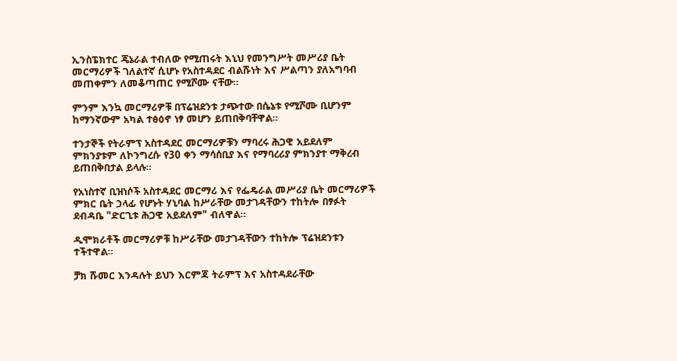ኢንስፔክተር ጄኔራል ተብለው የሚጠሩት እኒህ የመንግሥት መሥሪያ ቤት መርማሪዎች ገለልተኛ ሲሆኑ የአስተዳደር ብልሹነት እና ሥልጣን ያለአግባብ መጠቀምን ለመቆጣጠር የሚሾሙ ናቸው።

ምንም እንኳ መርማሪዎቹ በፕሬዝደንቱ ታጭተው በሴኔቱ የሚሾሙ ቢሆንም ከማንኛውም አካል ተፅዕኖ ነፃ መሆን ይጠበቅባቸዋል።

ተንታኞች የትራምፕ አስተዳደር መርማሪዎቹን ማባረሩ ሕጋዊ አይደለም ምክንያቱም ለኮንግረሱ የ30 ቀን ማሳሰቢያ እና የማባረሪያ ምክንያተ ማቅረብ ይጠበቅበታል ይላሉ።

የአነስተኛ ቢዝነሶች አስተዳደር መርማሪ እና የፌዴራል መሥሪያ ቤት መርማሪዎች ምክር ቤት ኃላፊ የሆኑት ሃኒባል ከሥራቸው መታገዳቸውን ተከትሎ በፃፉት ደብዳቤ "ድርጊቱ ሕጋዊ አይደለም" ብለዋል።

ዲሞክራቶች መርማሪዎቹ ከሥራቸው መታገዳቸውን ተከትሎ ፕሬዝደንቱን ተችተዋል።

ቻክ ሹመር እንዳሉት ይህን እርምጃ ትራምፕ እና አስተዳደራቸው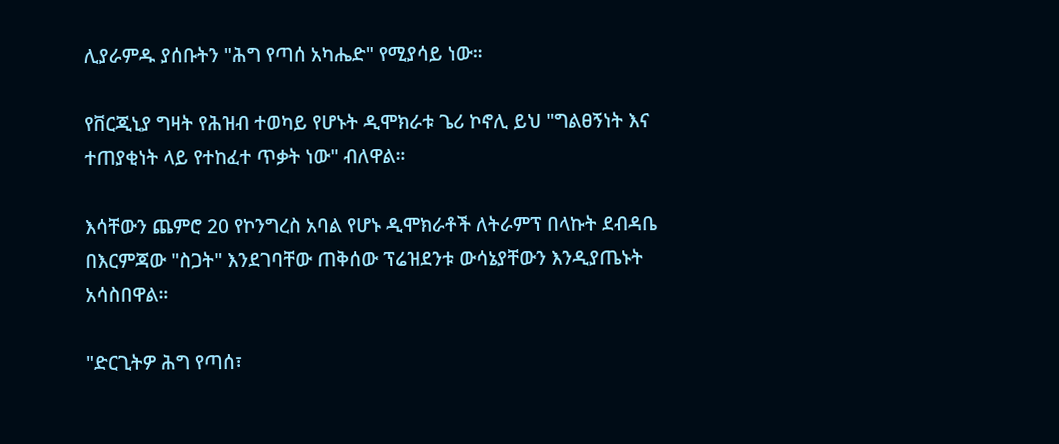ሊያራምዱ ያሰቡትን "ሕግ የጣሰ አካሔድ" የሚያሳይ ነው።

የቨርጂኒያ ግዛት የሕዝብ ተወካይ የሆኑት ዲሞክራቱ ጌሪ ኮኖሊ ይህ "ግልፀኝነት እና ተጠያቂነት ላይ የተከፈተ ጥቃት ነው" ብለዋል።

እሳቸውን ጨምሮ 20 የኮንግረስ አባል የሆኑ ዲሞክራቶች ለትራምፕ በላኩት ደብዳቤ በእርምጃው "ስጋት" እንደገባቸው ጠቅሰው ፕሬዝደንቱ ውሳኔያቸውን እንዲያጤኑት አሳስበዋል።

"ድርጊትዎ ሕግ የጣሰ፣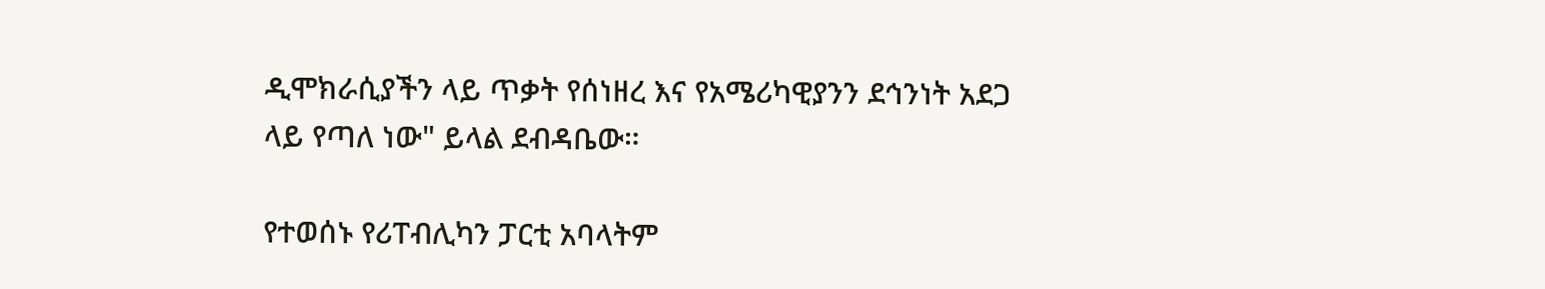ዲሞክራሲያችን ላይ ጥቃት የሰነዘረ እና የአሜሪካዊያንን ደኅንነት አደጋ ላይ የጣለ ነው" ይላል ደብዳቤው።

የተወሰኑ የሪፐብሊካን ፓርቲ አባላትም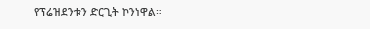የፕሬዝደንቱን ድርጊት ኮንነዋል።